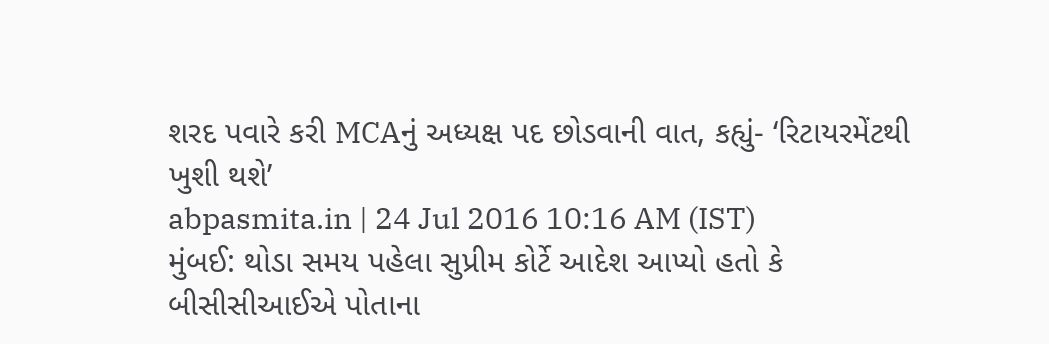શરદ પવારે કરી MCAનું અધ્યક્ષ પદ છોડવાની વાત, કહ્યું- ‘રિટાયરમેંટથી ખુશી થશે’
abpasmita.in | 24 Jul 2016 10:16 AM (IST)
મુંબઈ: થોડા સમય પહેલા સુપ્રીમ કોર્ટે આદેશ આપ્યો હતો કે બીસીસીઆઈએ પોતાના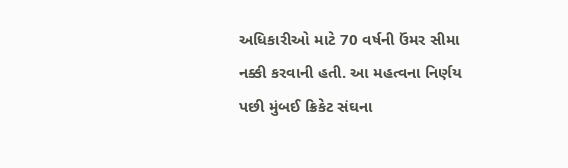અધિકારીઓ માટે 70 વર્ષની ઉંમર સીમા નક્કી કરવાની હતી. આ મહત્વના નિર્ણય પછી મુંબઈ ક્રિકેટ સંઘના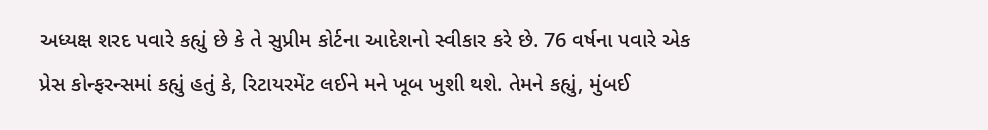અધ્યક્ષ શરદ પવારે કહ્યું છે કે તે સુપ્રીમ કોર્ટના આદેશનો સ્વીકાર કરે છે. 76 વર્ષના પવારે એક પ્રેસ કોન્ફરન્સમાં કહ્યું હતું કે, રિટાયરમેંટ લઈને મને ખૂબ ખુશી થશે. તેમને કહ્યું, મુંબઈ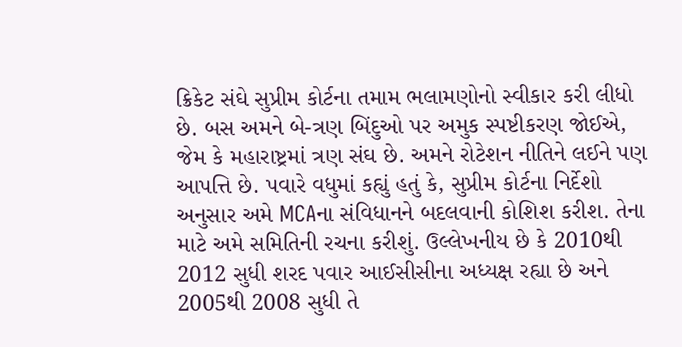ક્રિકેટ સંઘે સુપ્રીમ કોર્ટના તમામ ભલામણોનો સ્વીકાર કરી લીધો છે. બસ અમને બે-ત્રણ બિંદુઓ પર અમુક સ્પષ્ટીકરણ જોઈએ, જેમ કે મહારાષ્ટ્રમાં ત્રણ સંઘ છે. અમને રોટેશન નીતિને લઈને પણ આપત્તિ છે. પવારે વધુમાં કહ્યું હતું કે, સુપ્રીમ કોર્ટના નિર્દેશો અનુસાર અમે MCAના સંવિધાનને બદલવાની કોશિશ કરીશ. તેના માટે અમે સમિતિની રચના કરીશું. ઉલ્લેખનીય છે કે 2010થી 2012 સુધી શરદ પવાર આઈસીસીના અધ્યક્ષ રહ્યા છે અને 2005થી 2008 સુધી તે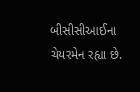બીસીસીઆઈના ચેયરમેન રહ્યા છે.